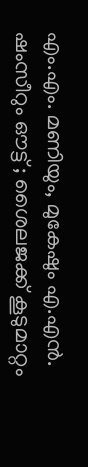എം.എം. മണിയും, മുകേഷും എ.എൻ. ഷംസീറും ഔട്ട് ; ശൈലജക്ക് കൂടുമാറ്റം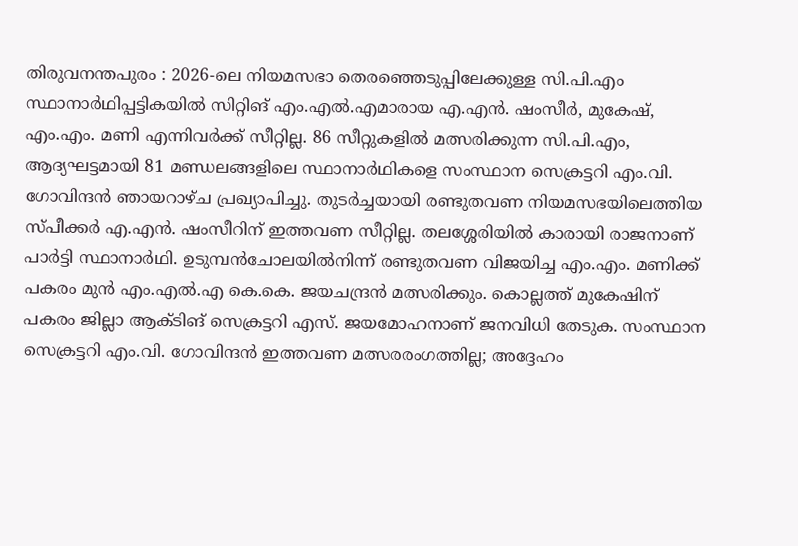തിരുവനന്തപുരം : 2026-ലെ നിയമസഭാ തെരഞ്ഞെടുപ്പിലേക്കുള്ള സി.പി.എം സ്ഥാനാർഥിപ്പട്ടികയിൽ സിറ്റിങ് എം.എൽ.എമാരായ എ.എൻ. ഷംസീർ, മുകേഷ്, എം.എം. മണി എന്നിവർക്ക് സീറ്റില്ല. 86 സീറ്റുകളിൽ മത്സരിക്കുന്ന സി.പി.എം, ആദ്യഘട്ടമായി 81 മണ്ഡലങ്ങളിലെ സ്ഥാനാർഥികളെ സംസ്ഥാന സെക്രട്ടറി എം.വി. ഗോവിന്ദൻ ഞായറാഴ്ച പ്രഖ്യാപിച്ചു. തുടർച്ചയായി രണ്ടുതവണ നിയമസഭയിലെത്തിയ സ്പീക്കർ എ.എൻ. ഷംസീറിന് ഇത്തവണ സീറ്റില്ല. തലശ്ശേരിയിൽ കാരായി രാജനാണ് പാർട്ടി സ്ഥാനാർഥി. ഉടുമ്പൻചോലയിൽനിന്ന് രണ്ടുതവണ വിജയിച്ച എം.എം. മണിക്ക് പകരം മുൻ എം.എൽ.എ കെ.കെ. ജയചന്ദ്രൻ മത്സരിക്കും. കൊല്ലത്ത് മുകേഷിന് പകരം ജില്ലാ ആക്ടിങ് സെക്രട്ടറി എസ്. ജയമോഹനാണ് ജനവിധി തേടുക. സംസ്ഥാന സെക്രട്ടറി എം.വി. ഗോവിന്ദൻ ഇത്തവണ മത്സരരംഗത്തില്ല; അദ്ദേഹം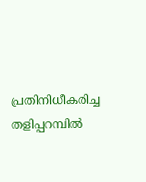പ്രതിനിധീകരിച്ച തളിപ്പറമ്പിൽ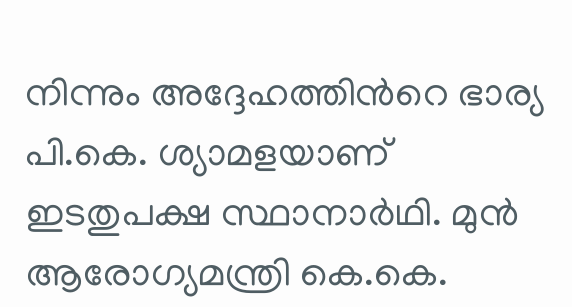നിന്നും അദ്ദേഹത്തിന്‍റെ ഭാര്യ പി.കെ. ശ്യാമളയാണ് ഇടതുപക്ഷ സ്ഥാനാർഥി. മുൻ ആരോഗ്യമന്ത്രി കെ.കെ.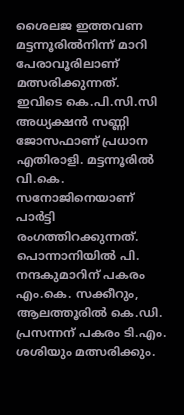ശൈലജ ഇത്തവണ മട്ടന്നൂരിൽനിന്ന് മാറി പേരാവൂരിലാണ് മത്സരിക്കുന്നത്. ഇവിടെ കെ.പി.സി.സി അധ്യക്ഷൻ സണ്ണി ജോസഫാണ് പ്രധാന എതിരാളി. മട്ടന്നൂരിൽ വി.കെ. സനോജിനെയാണ് പാർട്ടി രംഗത്തിറക്കുന്നത്. പൊന്നാനിയിൽ പി. നന്ദകുമാറിന് പകരം എം.കെ. സക്കീറും, ആലത്തൂരിൽ കെ.ഡി. പ്രസന്നന് പകരം ടി.എം. ശശിയും മത്സരിക്കും.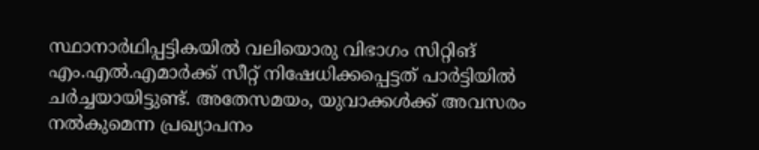സ്ഥാനാർഥിപ്പട്ടികയിൽ വലിയൊരു വിഭാഗം സിറ്റിങ് എം.എൽ.എമാർക്ക് സീറ്റ് നിഷേധിക്കപ്പെട്ടത് പാർട്ടിയിൽ ചർച്ചയായിട്ടുണ്ട്. അതേസമയം, യുവാക്കൾക്ക് അവസരം നൽകുമെന്ന പ്രഖ്യാപനം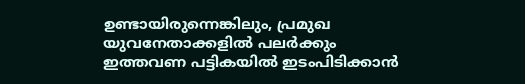ഉണ്ടായിരുന്നെങ്കിലും, പ്രമുഖ യുവനേതാക്കളിൽ പലർക്കും ഇത്തവണ പട്ടികയിൽ ഇടംപിടിക്കാൻ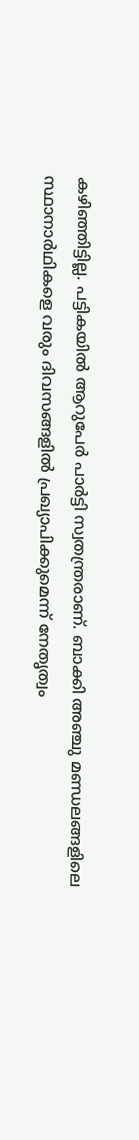കഴിഞ്ഞിട്ടില്ല. പട്ടികയിൽ ആറുപേർ പാർട്ടി സ്വതന്ത്രരാണ്. ബാക്കി അഞ്ചു മണ്ഡലങ്ങളിലെ സ്ഥാനാർഥികളെ വരും ദിവസങ്ങളിൽ പ്രഖ്യാപിക്കുമെന്ന് നേതൃത്വം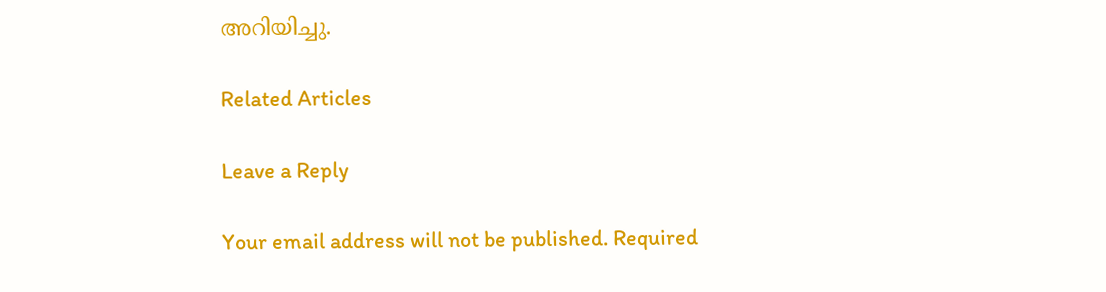അറിയിച്ചു.

Related Articles

Leave a Reply

Your email address will not be published. Required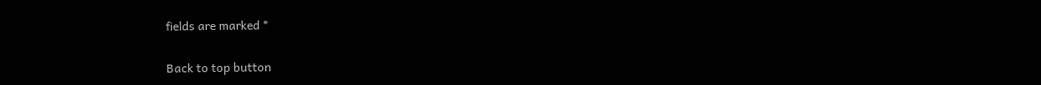fields are marked *

Back to top button